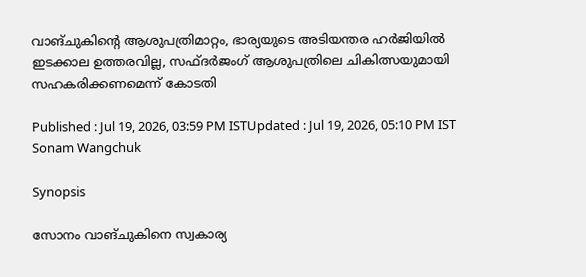വാങ്ചുകിന്റെ ആശുപത്രിമാറ്റം, ഭാര്യയുടെ അടിയന്തര ഹർജിയിൽ ഇടക്കാല ഉത്തരവില്ല, സഫ്ദർജംഗ് ആശുപത്രിലെ ചികിത്സയുമായി സഹകരിക്കണമെന്ന് കോടതി

Published : Jul 19, 2026, 03:59 PM ISTUpdated : Jul 19, 2026, 05:10 PM IST
Sonam Wangchuk

Synopsis

സോനം വാങ്ചുകിനെ സ്വകാര്യ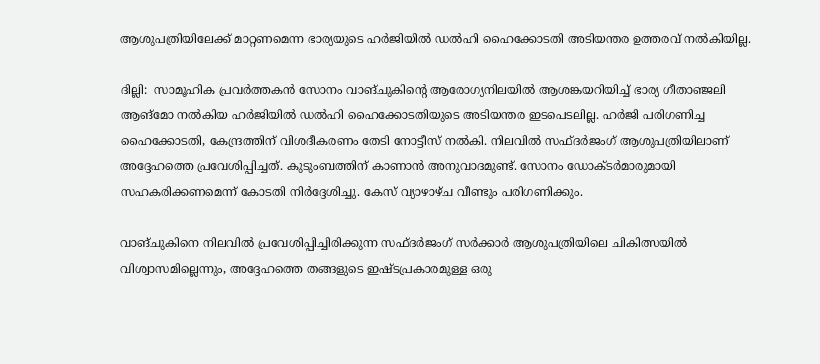ആശുപത്രിയിലേക്ക് മാറ്റണമെന്ന ഭാര്യയുടെ ഹർജിയിൽ ഡൽഹി ഹൈക്കോടതി അടിയന്തര ഉത്തരവ് നൽകിയില്ല.

ദില്ലി:  സാമൂഹിക പ്രവർത്തകൻ സോനം വാങ്ചുകിന്റെ ആരോഗ്യനിലയിൽ ആശങ്കയറിയിച്ച് ഭാര്യ ഗീതാഞ്ജലി ആങ്‌മോ നൽകിയ ഹർജിയിൽ ഡൽഹി ഹൈക്കോടതിയുടെ അടിയന്തര ഇടപെടലില്ല. ഹർജി പരിഗണിച്ച ഹൈക്കോടതി, കേന്ദ്രത്തിന് വിശദീകരണം തേടി നോട്ടീസ് നൽകി. നിലവിൽ സഫ്ദർജംഗ് ആശുപത്രിയിലാണ് അദ്ദേഹത്തെ പ്രവേശിപ്പിച്ചത്. കുടുംബത്തിന് കാണാൻ അനുവാദമുണ്ട്. സോനം ഡോക്ടർമാരുമായി സഹകരിക്കണമെന്ന് കോടതി നിർദ്ദേശിച്ചു. കേസ് വ്യാഴാഴ്ച വീണ്ടും പരിഗണിക്കും.

വാങ്ചുകിനെ നിലവിൽ പ്രവേശിപ്പിച്ചിരിക്കുന്ന സഫ്ദർജംഗ് സർക്കാർ ആശുപത്രിയിലെ ചികിത്സയിൽ വിശ്വാസമില്ലെന്നും, അദ്ദേഹത്തെ തങ്ങളുടെ ഇഷ്ടപ്രകാരമുള്ള ഒരു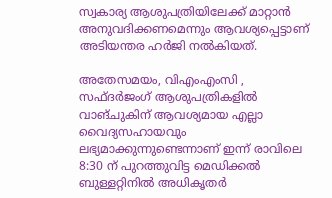സ്വകാര്യ ആശുപത്രിയിലേക്ക് മാറ്റാൻ അനുവദിക്കണമെന്നും ആവശ്യപ്പെട്ടാണ് അടിയന്തര ഹർജി നൽകിയത്.

അതേസമയം, വിഎംഎംസി , സഫ്ദർജംഗ് ആശുപത്രികളിൽ വാങ്ചുകിന് ആവശ്യമായ എല്ലാ വൈദ്യസഹായവും ലഭ്യമാക്കുന്നുണ്ടെന്നാണ് ഇന്ന് രാവിലെ 8:30 ന് പുറത്തുവിട്ട മെഡിക്കൽ ബുള്ളറ്റിനിൽ അധികൃതർ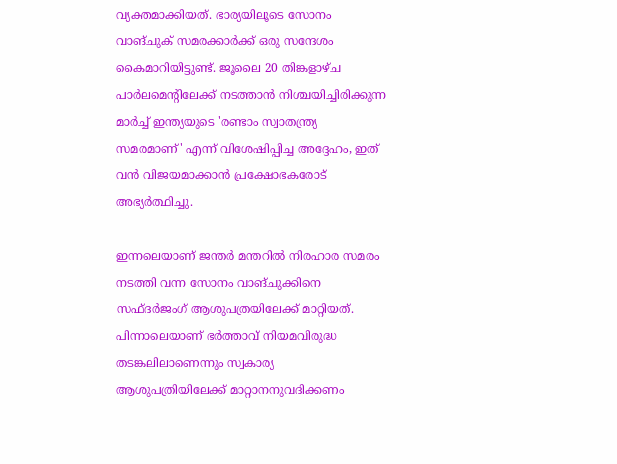വ്യക്തമാക്കിയത്. ഭാര്യയിലൂടെ സോനം വാങ്ചുക് സമരക്കാർക്ക് ഒരു സന്ദേശം കൈമാറിയിട്ടുണ്ട്. ജൂലൈ 20 തിങ്കളാഴ്ച പാർലമെന്റിലേക്ക് നടത്താൻ നിശ്ചയിച്ചിരിക്കുന്ന മാർച്ച് ഇന്ത്യയുടെ 'രണ്ടാം സ്വാതന്ത്ര്യ സമരമാണ്' എന്ന് വിശേഷിപ്പിച്ച അദ്ദേഹം, ഇത് വൻ വിജയമാക്കാൻ പ്രക്ഷോഭകരോട് അഭ്യർത്ഥിച്ചു.

ഇന്നലെയാണ് ജന്തർ മന്തറിൽ നിരഹാര സമരം നടത്തി വന്ന സോനം വാങ്ചുക്കിനെ സഫ്ദർജംഗ് ആശുപത്രയിലേക്ക് മാറ്റിയത്. പിന്നാലെയാണ് ഭർത്താവ് നിയമവിരുദ്ധ തടങ്കലിലാണെന്നും സ്വകാര്യ ആശുപത്രിയിലേക്ക് മാറ്റാനനുവദിക്കണം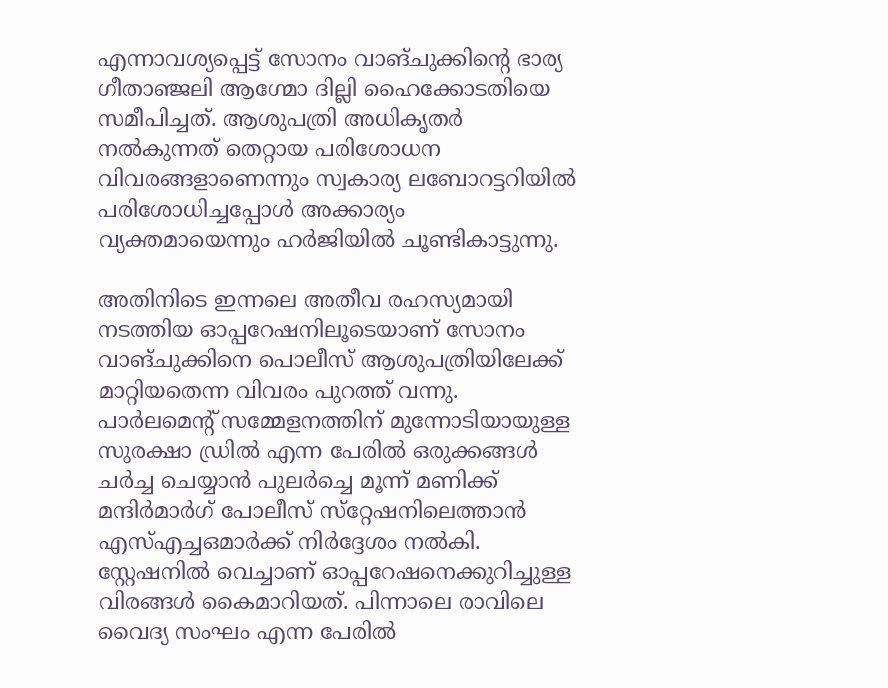എന്നാവശ്യപ്പെട്ട് സോനം വാങ്ചുക്കിൻ്റെ ഭാര്യ ഗീതാഞ്ജലി ആഗ്മോ ദില്ലി ഹൈക്കോടതിയെ സമീപിച്ചത്. ആശുപത്രി അധികൃതർ നൽകുന്നത് തെറ്റായ പരിശോധന വിവരങ്ങളാണെന്നും സ്വകാര്യ ലബോറട്ടറിയിൽ പരിശോധിച്ചപ്പോൾ അക്കാര്യം വ്യക്തമായെന്നും ഹർജിയിൽ ചൂണ്ടികാട്ടുന്നു.

അതിനിടെ ഇന്നലെ അതീവ രഹസ്യമായി നടത്തിയ ഓപ്പറേഷനിലൂടെയാണ് സോനം വാങ്ചുക്കിനെ പൊലീസ് ആശുപത്രിയിലേക്ക് മാറ്റിയതെന്ന വിവരം പുറത്ത് വന്നു. പാർലമെൻ്റ് സമ്മേളനത്തിന് മുന്നോടിയായുള്ള സുരക്ഷാ ഡ്രിൽ എന്ന പേരിൽ ഒരുക്കങ്ങൾ ചർച്ച ചെയ്യാൻ പുലർച്ചെ മൂന്ന് മണിക്ക് മന്ദിർമാർഗ് പോലീസ് സ്‌റ്റേഷനിലെത്താൻ എസ്എച്ചഒമാർക്ക് നിർദ്ദേശം നൽകി. സ്റ്റേഷനിൽ വെച്ചാണ് ഓപ്പറേഷനെക്കുറിച്ചുള്ള വിരങ്ങൾ കൈമാറിയത്. പിന്നാലെ രാവിലെ വൈദ്യ സംഘം എന്ന പേരിൽ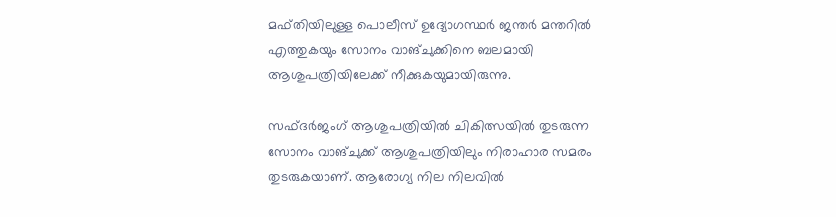മഫ്തിയിലുള്ള പൊലീസ് ഉദ്യോഗസ്ഥർ ജന്തർ മന്തറിൽ എത്തുകയും സോനം വാങ്ചുക്കിനെ ബലമായി ആശുപത്രിയിലേക്ക് നീക്കുകയുമായിരുന്നു.

സഫ്ദർജംഗ് ആശുപത്രിയിൽ ചികിത്സയിൽ തുടരുന്ന സോനം വാങ്ചുക്ക് ആശുപത്രിയിലും നിരാഹാര സമരം തുടരുകയാണ്. ആരോഗ്യ നില നിലവിൽ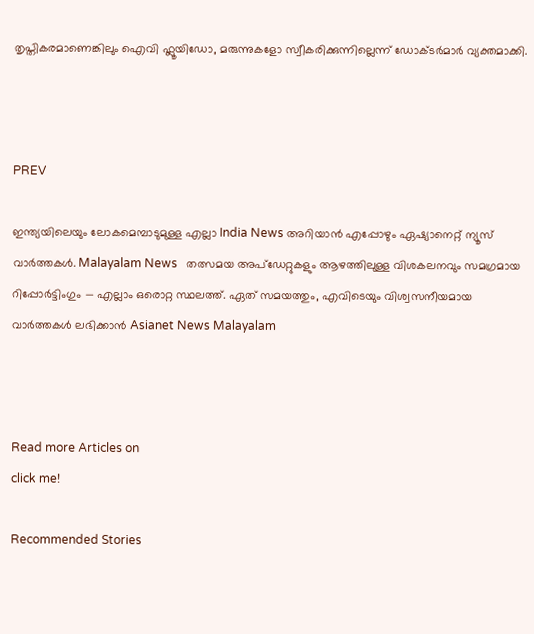തൃപ്തികരമാണെങ്കിലും ഐവി ഫ്ലൂയിഡോ, മരുന്നുകളോ സ്വീകരിക്കുന്നില്ലെന്ന് ഡോക്ടർമാർ വ്യക്തമാക്കി.



PREV

ഇന്ത്യയിലെയും ലോകമെമ്പാടുമുള്ള എല്ലാ India News അറിയാൻ എപ്പോഴും ഏഷ്യാനെറ്റ് ന്യൂസ് വാർത്തകൾ. Malayalam News   തത്സമയ അപ്‌ഡേറ്റുകളും ആഴത്തിലുള്ള വിശകലനവും സമഗ്രമായ റിപ്പോർട്ടിംഗും — എല്ലാം ഒരൊറ്റ സ്ഥലത്ത്. ഏത് സമയത്തും, എവിടെയും വിശ്വസനീയമായ വാർത്തകൾ ലഭിക്കാൻ Asianet News Malayalam



Read more Articles on
click me!

Recommended Stories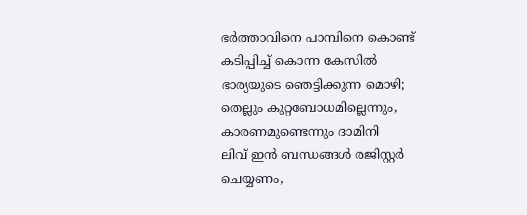ഭര്‍ത്താവിനെ പാമ്പിനെ കൊണ്ട് കടിപ്പിച്ച് കൊന്ന കേസിൽ ഭാര്യയുടെ ഞെട്ടിക്കുന്ന മൊഴി; തെല്ലും കുറ്റബോധമില്ലെന്നും, കാരണമുണ്ടെന്നും ദാമിനി
ലിവ് ഇൻ ബന്ധങ്ങൾ രജിസ്റ്റർ ചെയ്യണം,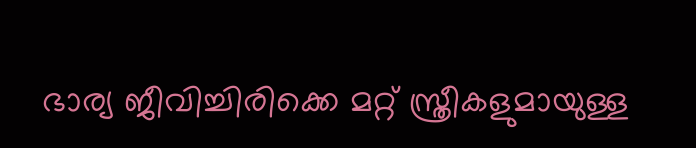ഭാര്യ ജീവിച്ചിരിക്കെ മറ്റ് സ്ത്രീകളുമായുള്ള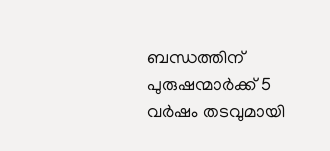ബന്ധത്തിന് പുരുഷന്മാർക്ക് 5 വർഷം തടവുമായി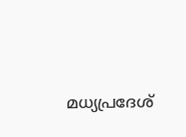മധ്യപ്രദേശ്